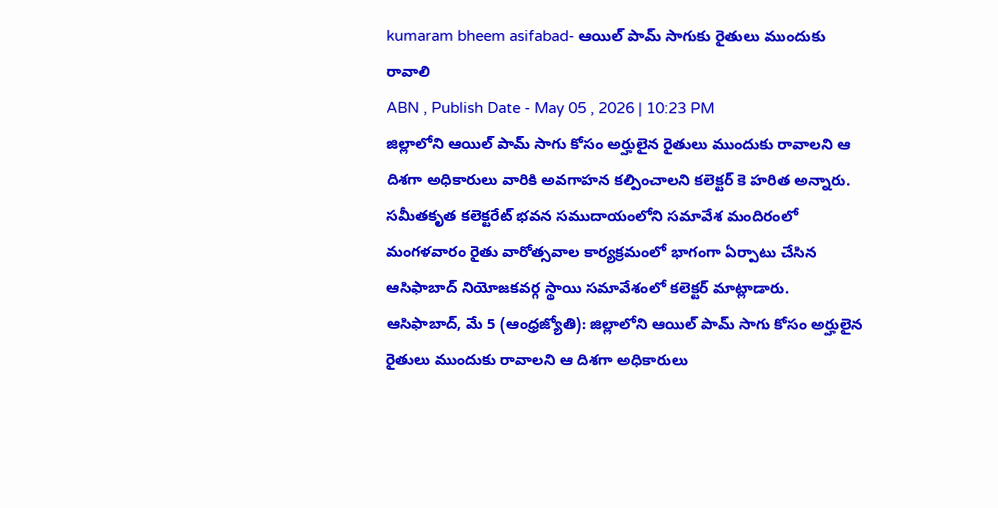kumaram bheem asifabad- ఆయిల్ పామ్ సాగుకు రైతులు ముందుకు రావాలి
ABN , Publish Date - May 05 , 2026 | 10:23 PM
జిల్లాలోని ఆయిల్ పామ్ సాగు కోసం అర్హులైన రైతులు ముందుకు రావాలని ఆ దిశగా అధికారులు వారికి అవగాహన కల్పించాలని కలెక్టర్ కె హరిత అన్నారు. సమీతకృత కలెక్టరేట్ భవన సముదాయంలోని సమావేశ మందిరంలో మంగళవారం రైతు వారోత్సవాల కార్యక్రమంలో భాగంగా ఏర్పాటు చేసిన ఆసిఫాబాద్ నియోజకవర్గ స్థాయి సమావేశంలో కలెక్టర్ మాట్లాడారు.
ఆసిఫాబాద్, మే 5 (ఆంధ్రజ్యోతి): జిల్లాలోని ఆయిల్ పామ్ సాగు కోసం అర్హులైన రైతులు ముందుకు రావాలని ఆ దిశగా అధికారులు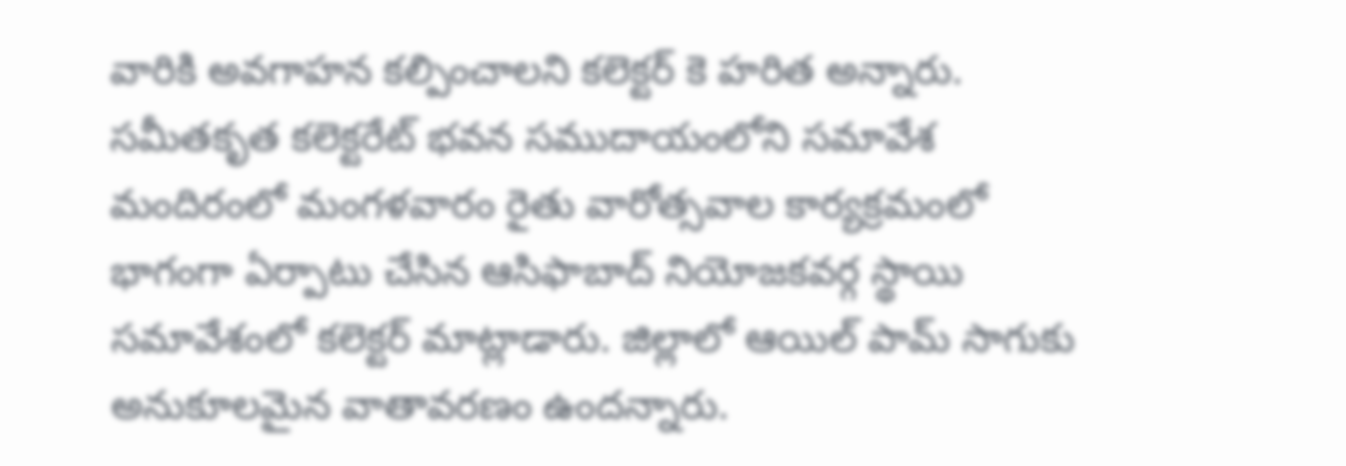వారికి అవగాహన కల్పించాలని కలెక్టర్ కె హరిత అన్నారు. సమీతకృత కలెక్టరేట్ భవన సముదాయంలోని సమావేశ మందిరంలో మంగళవారం రైతు వారోత్సవాల కార్యక్రమంలో భాగంగా ఏర్పాటు చేసిన ఆసిఫాబాద్ నియోజకవర్గ స్థాయి సమావేశంలో కలెక్టర్ మాట్లాడారు. జిల్లాలో ఆయిల్ పామ్ సాగుకు అనుకూలమైన వాతావరణం ఉందన్నారు.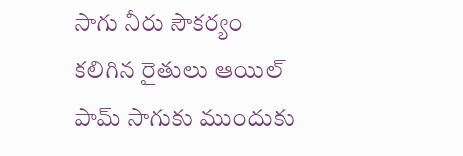సాగు నీరు సౌకర్యం కలిగిన రైతులు ఆయిల్ పామ్ సాగుకు ముందుకు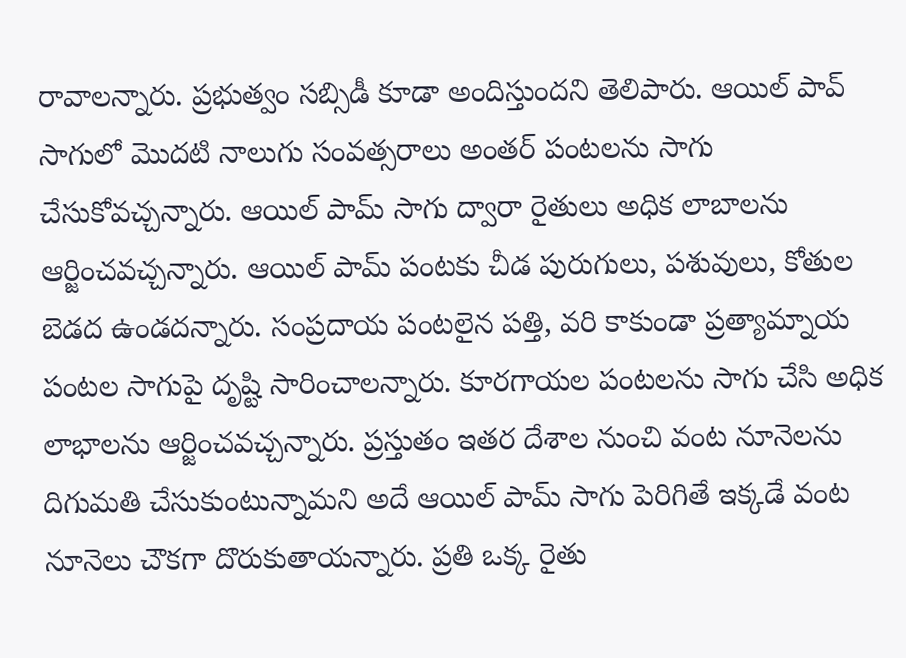రావాలన్నారు. ప్రభుత్వం సబ్సిడీ కూడా అందిస్తుందని తెలిపారు. ఆయిల్ పావ్ సాగులో మొదటి నాలుగు సంవత్సరాలు అంతర్ పంటలను సాగు చేసుకోవచ్చన్నారు. ఆయిల్ పామ్ సాగు ద్వారా రైతులు అధిక లాబాలను ఆర్జించవచ్చన్నారు. ఆయిల్ పామ్ పంటకు చీడ పురుగులు, పశువులు, కోతుల బెడద ఉండదన్నారు. సంప్రదాయ పంటలైన పత్తి, వరి కాకుండా ప్రత్యామ్నాయ పంటల సాగుపై దృష్టి సారించాలన్నారు. కూరగాయల పంటలను సాగు చేసి అధిక లాభాలను ఆర్జించవచ్చన్నారు. ప్రస్తుతం ఇతర దేశాల నుంచి వంట నూనెలను దిగుమతి చేసుకుంటున్నామని అదే ఆయిల్ పామ్ సాగు పెరిగితే ఇక్కడే వంట నూనెలు చౌకగా దొరుకుతాయన్నారు. ప్రతి ఒక్క రైతు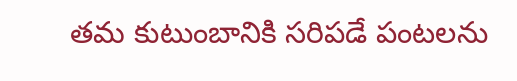తమ కుటుంబానికి సరిపడే పంటలను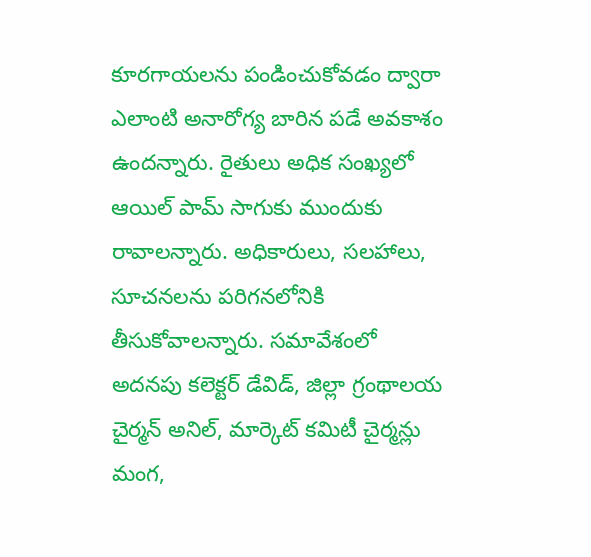కూరగాయలను పండించుకోవడం ద్వారా ఎలాంటి అనారోగ్య బారిన పడే అవకాశం ఉందన్నారు. రైతులు అధిక సంఖ్యలో ఆయిల్ పామ్ సాగుకు ముందుకు రావాలన్నారు. అధికారులు, సలహాలు, సూచనలను పరిగనలోనికి తీసుకోవాలన్నారు. సమావేశంలో అదనపు కలెక్టర్ డేవిడ్, జిల్లా గ్రంథాలయ చైర్మన్ అనిల్, మార్కెట్ కమిటీ చైర్మన్లు మంగ,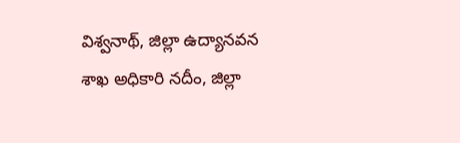విశ్వనాథ్, జిల్లా ఉద్యానవన శాఖ అధికారి నదీం, జిల్లా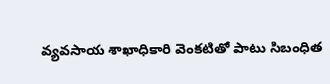వ్యవసాయ శాఖాధికారి వెంకటితో పాటు సిబంధిత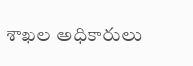శాఖల అధికారులు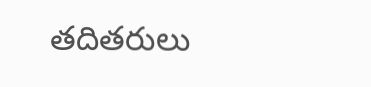తదితరులు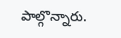పాల్గొన్నారు.